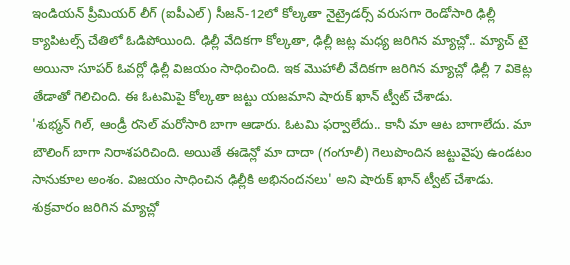ఇండియన్ ప్రీమియర్ లీగ్ (ఐపీఎల్) సీజన్-12లో కోల్కతా నైట్రైడర్స్ వరుసగా రెండోసారి ఢిల్లీ క్యాపిటల్స్ చేతిలో ఓడిపోయింది. ఢిల్లీ వేదికగా కోల్కతా, ఢిల్లీ జట్ల మధ్య జరిగిన మ్యాచ్లో.. మ్యాచ్ టై అయినా సూపర్ ఓవర్లో ఢిల్లీ విజయం సాధించింది. ఇక మొహాలీ వేదికగా జరిగిన మ్యాచ్లో ఢిల్లీ 7 వికెట్ల తేడాతో గెలిచింది. ఈ ఓటమిపై కోల్కతా జట్టు యజమాని షారుక్ ఖాన్ ట్వీట్ చేశాడు.
'శుభ్మన్ గిల్, ఆండ్రీ రసెల్ మరోసారి బాగా ఆడారు. ఓటమి ఫర్వాలేదు.. కానీ మా ఆట బాగాలేదు. మా బౌలింగ్ బాగా నిరాశపరిచింది. అయితే ఈడెన్లో మా దాదా (గంగూలీ) గెలుపొందిన జట్టువైపు ఉండటం సానుకూల అంశం. విజయం సాధించిన ఢిల్లీకి అభినందనలు' అని షారుక్ ఖాన్ ట్వీట్ చేశాడు.
శుక్రవారం జరిగిన మ్యాచ్లో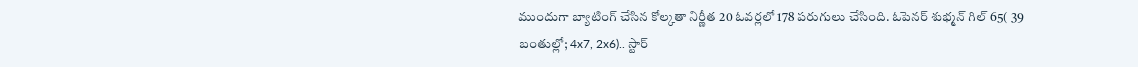ముందుగా బ్యాటింగ్ చేసిన కోల్కతా నిర్ణీత 20 ఓవర్లలో 178 పరుగులు చేసింది. ఓపెనర్ శుభ్మన్ గిల్ 65( 39 బంతుల్లో; 4x7, 2x6).. స్టార్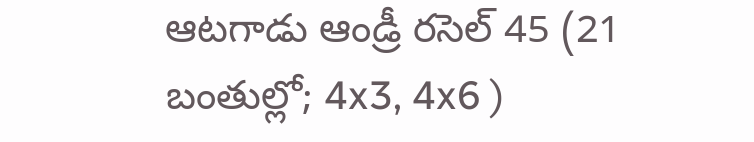ఆటగాడు ఆండ్రీ రసెల్ 45 (21 బంతుల్లో; 4x3, 4x6 )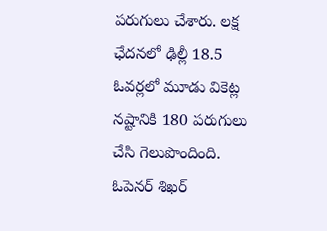పరుగులు చేశారు. లక్ష ఛేదనలో ఢిల్లీ 18.5 ఓవర్లలో మూడు వికెట్ల నష్టానికి 180 పరుగులు చేసి గెలుపొందింది. ఓపెనర్ శిఖర్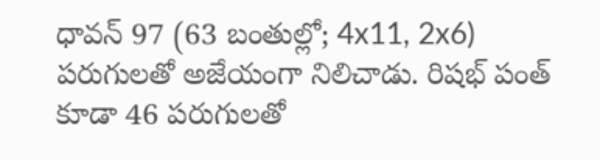ధావన్ 97 (63 బంతుల్లో; 4x11, 2x6) పరుగులతో అజేయంగా నిలిచాడు. రిషభ్ పంత్ కూడా 46 పరుగులతో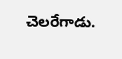చెలరేగాడు.